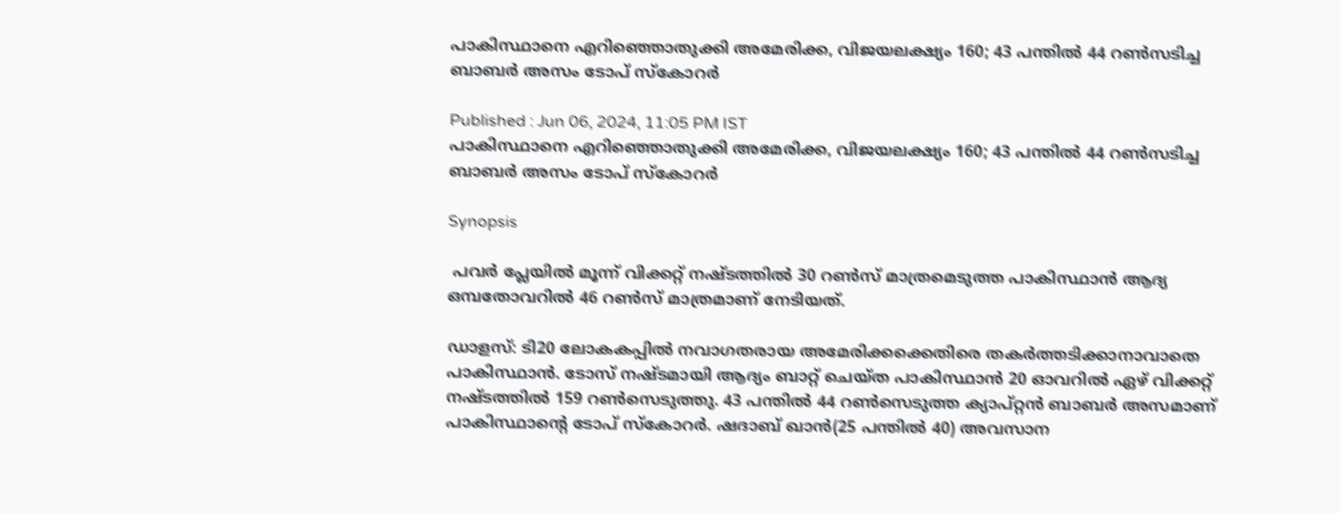പാകിസ്ഥാനെ എറിഞ്ഞൊതുക്കി അമേരിക്ക, വിജയലക്ഷ്യം 160; 43 പന്തില്‍ 44 റണ്‍സടിച്ച ബാബര്‍ അസം ടോപ് സ്കോറര്‍

Published : Jun 06, 2024, 11:05 PM IST
പാകിസ്ഥാനെ എറിഞ്ഞൊതുക്കി അമേരിക്ക, വിജയലക്ഷ്യം 160; 43 പന്തില്‍ 44 റണ്‍സടിച്ച ബാബര്‍ അസം ടോപ് സ്കോറര്‍

Synopsis

 പവര്‍ പ്ലേയില്‍ മൂന്ന് വിക്കറ്റ് നഷ്ടത്തില്‍ 30 റണ്‍സ് മാത്രമെടുത്ത പാകിസ്ഥാന്‍ ആദ്യ ഒമ്പതോവറില്‍ 46 റണ്‍സ് മാത്രമാണ് നേടിയത്.

ഡാളസ്: ടി20 ലോകകപ്പില്‍ നവാഗതരായ അമേരിക്കക്കെതിരെ തകര്‍ത്തടിക്കാനാവാതെ പാകിസ്ഥാന്‍. ടോസ് നഷ്ടമായി ആദ്യം ബാറ്റ് ചെയ്ത പാകിസ്ഥാന്‍ 20 ഓവറില്‍ ഏഴ് വിക്കറ്റ് നഷ്ടത്തില്‍ 159 റണ്‍സെടുത്തു. 43 പന്തില്‍ 44 റണ്‍സെടുത്ത ക്യാപ്റ്റന്‍ ബാബര്‍ അസമാണ് പാകിസ്ഥാന്‍റെ ടോപ് സ്കോറര്‍. ഷദാബ് ഖാന്‍(25 പന്തില്‍ 40) അവസാന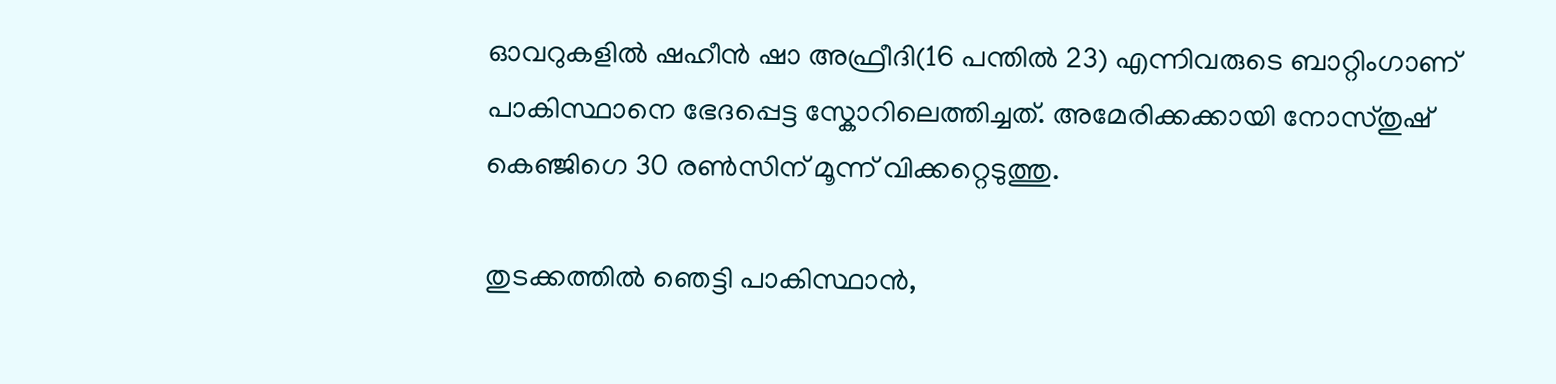ഓവറുകളില്‍ ഷഹീൻ ഷാ അഫ്രീദി(16 പന്തില്‍ 23) എന്നിവരുടെ ബാറ്റിംഗാണ് പാകിസ്ഥാനെ ഭേദപ്പെട്ട സ്കോറിലെത്തിച്ചത്. അമേരിക്കക്കായി നോസ്തുഷ് കെഞ്ജിഗെ 30 രണ്‍സിന് മൂന്ന് വിക്കറ്റെടുത്തു.

തുടക്കത്തില്‍ ഞെട്ടി പാകിസ്ഥാന്‍,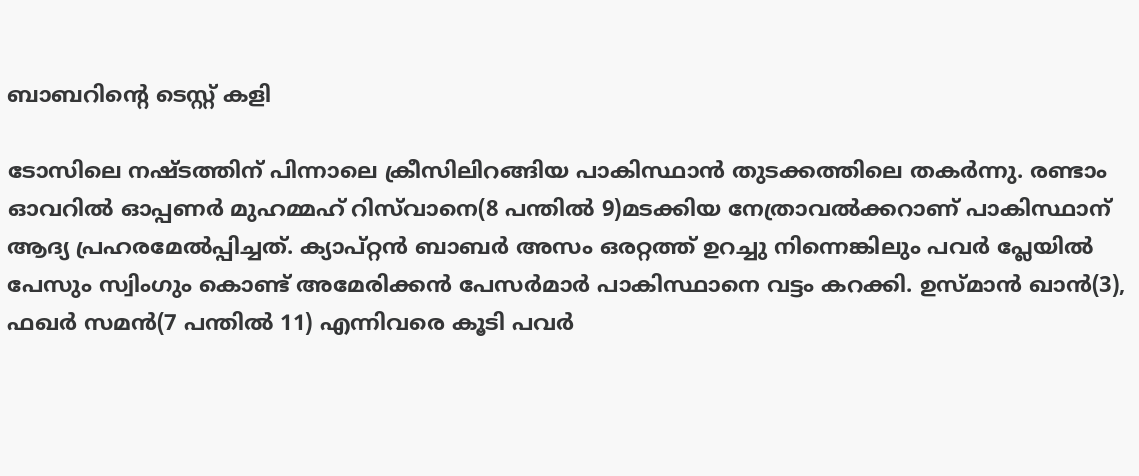ബാബറിന്‍റെ ടെസ്റ്റ് കളി

ടോസിലെ നഷ്ടത്തിന് പിന്നാലെ ക്രീസിലിറങ്ങിയ പാകിസ്ഥാന്‍ തുടക്കത്തിലെ തകര്‍ന്നു. രണ്ടാം ഓവറില്‍ ഓപ്പണര്‍ മുഹമ്മഹ് റിസ്‌വാനെ(8 പന്തില്‍ 9)മടക്കിയ നേത്രാവല്‍ക്കറാണ് പാകിസ്ഥാന് ആദ്യ പ്രഹരമേല്‍പ്പിച്ചത്. ക്യാപ്റ്റന്‍ ബാബര്‍ അസം ഒരറ്റത്ത് ഉറച്ചു നിന്നെങ്കിലും പവര്‍ പ്ലേയില്‍ പേസും സ്വിംഗും കൊണ്ട് അമേരിക്കന്‍ പേസര്‍മാര്‍ പാകിസ്ഥാനെ വട്ടം കറക്കി. ഉസ്മാന്‍ ഖാന്‍(3), ഫഖര്‍ സമന്‍(7 പന്തില്‍ 11) എന്നിവരെ കൂടി പവര്‍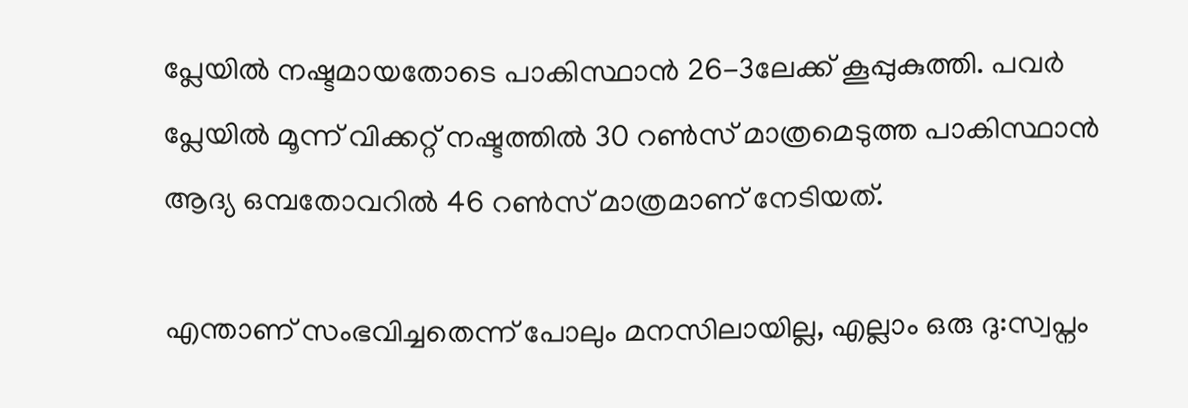പ്ലേയില്‍ നഷ്ടമായതോടെ പാകിസ്ഥാന്‍ 26-3ലേക്ക് കൂപ്പുകുത്തി. പവര്‍ പ്ലേയില്‍ മൂന്ന് വിക്കറ്റ് നഷ്ടത്തില്‍ 30 റണ്‍സ് മാത്രമെടുത്ത പാകിസ്ഥാന്‍ ആദ്യ ഒമ്പതോവറില്‍ 46 റണ്‍സ് മാത്രമാണ് നേടിയത്.

എന്താണ് സംഭവിച്ചതെന്ന് പോലും മനസിലായില്ല, എല്ലാം ഒരു ദു:സ്വപ്നം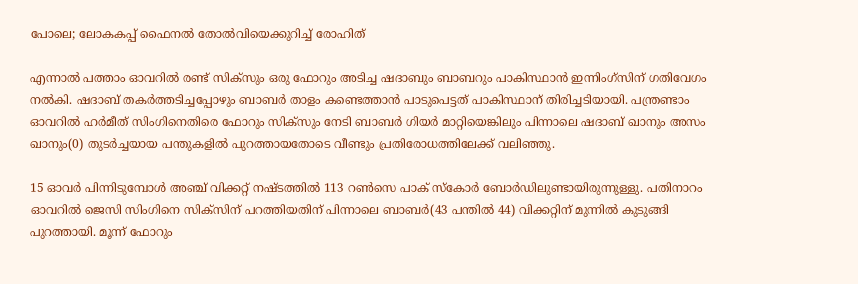പോലെ; ലോകകപ്പ് ഫൈനൽ തോൽവിയെക്കുറിച്ച് രോഹിത്

എന്നാല്‍ പത്താം ഓവറില്‍ രണ്ട് സിക്സും ഒരു ഫോറും അടിച്ച ഷദാബും ബാബറും പാകിസ്ഥാന്‍ ഇന്നിംഗ്സിന് ഗതിവേഗം നല്‍കി. ഷദാബ് തകര്‍ത്തടിച്ചപ്പോഴും ബാബര്‍ താളം കണ്ടെത്താന്‍ പാടുപെട്ടത് പാകിസ്ഥാന് തിരിച്ചടിയായി. പന്ത്രണ്ടാം ഓവറില്‍ ഹര്‍മീത് സിംഗിനെതിരെ ഫോറും സിക്സും നേടി ബാബര്‍ ഗിയര്‍ മാറ്റിയെങ്കിലും പിന്നാലെ ഷദാബ് ഖാനും അസം ഖാനും(0) തുടര്‍ച്ചയായ പന്തുകളില്‍ പുറത്തായതോടെ വീണ്ടും പ്രതിരോധത്തിലേക്ക് വലിഞ്ഞു.

15 ഓവര്‍ പിന്നിടുമ്പോള്‍ അഞ്ച് വിക്കറ്റ് നഷ്ടത്തില്‍ 113 റണ്‍സെ പാക് സ്കോര്‍ ബോര്‍ഡിലുണ്ടായിരുന്നുള്ളു. പതിനാറം ഓവറില്‍ ജെസി സിംഗിനെ സിക്സിന് പറത്തിയതിന് പിന്നാലെ ബാബര്‍(43 പന്തില്‍ 44) വിക്കറ്റിന് മുന്നില്‍ കുടുങ്ങി പുറത്തായി. മൂന്ന് ഫോറും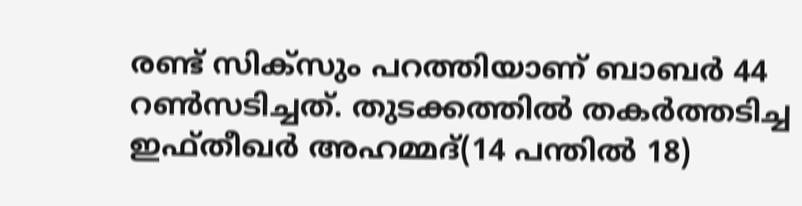രണ്ട് സിക്സും പറത്തിയാണ് ബാബര്‍ 44 റണ്‍സടിച്ചത്. തുടക്കത്തില്‍ തകര്‍ത്തടിച്ച ഇഫ്തീഖര്‍ അഹമ്മദ്(14 പന്തില്‍ 18)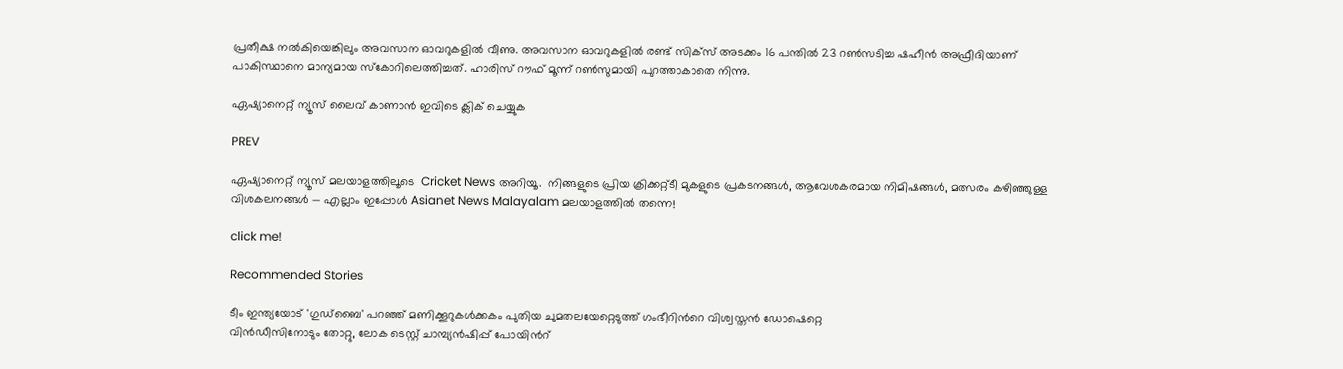പ്രതീക്ഷ നല്‍കിയെങ്കിലും അവസാന ഓവറുകളില്‍ വീണു. അവസാന ഓവറുകളില്‍ രണ്ട് സിക്സ് അടക്കം 16 പന്തില്‍ 23 റണ്‍സടിച്ച ഷഹീന്‍ അഫ്രീദിയാണ് പാകിസ്ഥാനെ മാന്യമായ സ്കോറിലെത്തിച്ചത്. ഹാരിസ് റൗഫ് മൂന്ന് റണ്‍സുമായി പുറത്താകാതെ നിന്നു.

ഏഷ്യാനെറ്റ് ന്യൂസ് ലൈവ് കാണാന്‍ ഇവിടെ ക്ലിക് ചെയ്യുക

PREV

ഏഷ്യാനെറ്റ് ന്യൂസ് മലയാളത്തിലൂടെ  Cricket News അറിയൂ.  നിങ്ങളുടെ പ്രിയ ക്രിക്കറ്റ്ടീ മുകളുടെ പ്രകടനങ്ങൾ, ആവേശകരമായ നിമിഷങ്ങൾ, മത്സരം കഴിഞ്ഞുള്ള വിശകലനങ്ങൾ — എല്ലാം ഇപ്പോൾ Asianet News Malayalam മലയാളത്തിൽ തന്നെ!

click me!

Recommended Stories

ടീം ഇന്ത്യയോട് 'ഗുഡ്‌ബൈ' പറഞ്ഞ് മണിക്കൂറുകൾക്കകം പുതിയ ചുമതലയേറ്റെടുത്ത് ഗംഭീറിന്‍റെ വിശ്വസ്തൻ ഡോഷെറ്റെ
വിൻഡീസിനോടും തോറ്റു, ലോക ടെസ്റ്റ് ചാമ്പ്യൻഷിപ്പ് പോയിന്‍റ്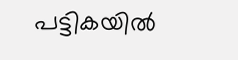പട്ടികയിൽ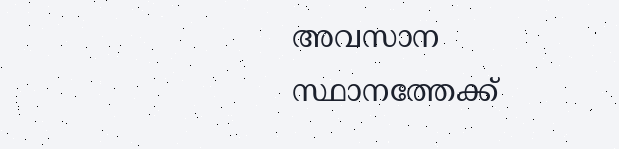അവസാന സ്ഥാനത്തേക്ക്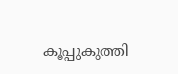കൂപ്പുകുത്തി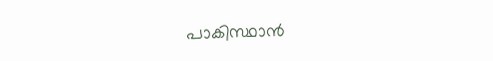പാകിസ്ഥാൻ